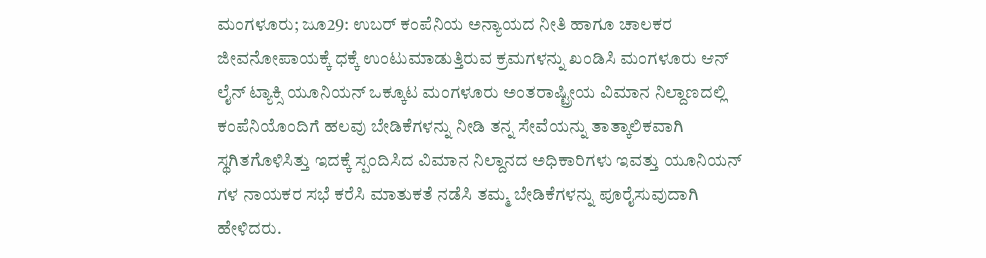ಮಂಗಳೂರು; ಜೂ29: ಉಬರ್ ಕಂಪೆನಿಯ ಅನ್ಯಾಯದ ನೀತಿ ಹಾಗೂ ಚಾಲಕರ ಜೀವನೋಪಾಯಕ್ಕೆ ಧಕ್ಕೆ ಉಂಟುಮಾಡುತ್ತಿರುವ ಕ್ರಮಗಳನ್ನು ಖಂಡಿಸಿ ಮಂಗಳೂರು ಆನ್ ಲೈನ್ ಟ್ಯಾಕ್ಸಿ ಯೂನಿಯನ್ ಒಕ್ಕೂಟ ಮಂಗಳೂರು ಅಂತರಾಷ್ಟ್ರೀಯ ವಿಮಾನ ನಿಲ್ದಾಣದಲ್ಲಿ ಕಂಪೆನಿಯೊಂದಿಗೆ ಹಲವು ಬೇಡಿಕೆಗಳನ್ನು ನೀಡಿ ತನ್ನ ಸೇವೆಯನ್ನು ತಾತ್ಕಾಲಿಕವಾಗಿ ಸ್ಥಗಿತಗೊಳಿಸಿತ್ತು ಇದಕ್ಕೆ ಸ್ಪಂದಿಸಿದ ವಿಮಾನ ನಿಲ್ದಾನದ ಅಧಿಕಾರಿಗಳು ಇವತ್ತು ಯೂನಿಯನ್ ಗಳ ನಾಯಕರ ಸಭೆ ಕರೆಸಿ ಮಾತುಕತೆ ನಡೆಸಿ ತಮ್ಮ ಬೇಡಿಕೆಗಳನ್ನು ಪೂರೈಸುವುದಾಗಿ ಹೇಳಿದರು.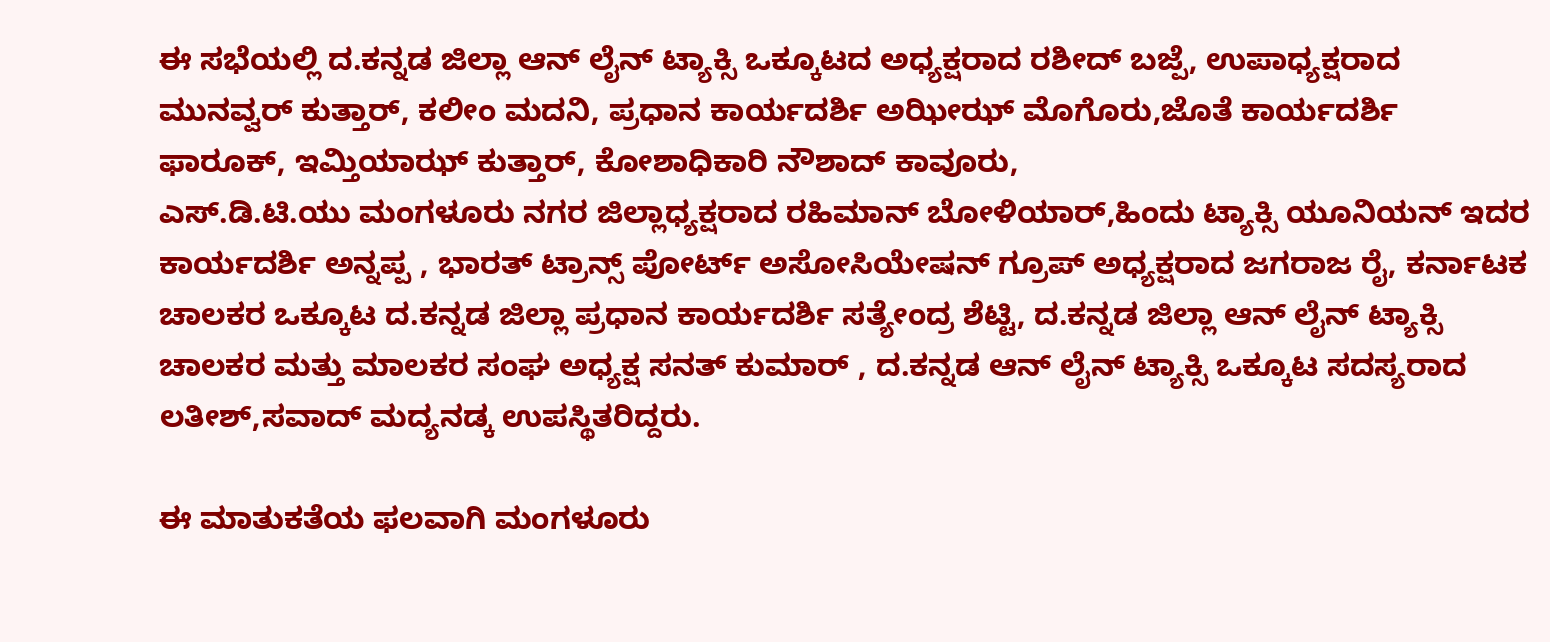ಈ ಸಭೆಯಲ್ಲಿ ದ.ಕನ್ನಡ ಜಿಲ್ಲಾ ಆನ್ ಲೈನ್ ಟ್ಯಾಕ್ಸಿ ಒಕ್ಕೂಟದ ಅಧ್ಯಕ್ಷರಾದ ರಶೀದ್ ಬಜ್ಪೆ, ಉಪಾಧ್ಯಕ್ಷರಾದ ಮುನವ್ವರ್ ಕುತ್ತಾರ್, ಕಲೀಂ ಮದನಿ, ಪ್ರಧಾನ ಕಾರ್ಯದರ್ಶಿ ಅಝೀಝ್ ಮೊಗೊರು,ಜೊತೆ ಕಾರ್ಯದರ್ಶಿ ಫಾರೂಕ್, ಇಮ್ತಿಯಾಝ್ ಕುತ್ತಾರ್, ಕೋಶಾಧಿಕಾರಿ ನೌಶಾದ್ ಕಾವೂರು,
ಎಸ್.ಡಿ.ಟಿ.ಯು ಮಂಗಳೂರು ನಗರ ಜಿಲ್ಲಾಧ್ಯಕ್ಷರಾದ ರಹಿಮಾನ್ ಬೋಳಿಯಾರ್,ಹಿಂದು ಟ್ಯಾಕ್ಸಿ ಯೂನಿಯನ್ ಇದರ ಕಾರ್ಯದರ್ಶಿ ಅನ್ನಪ್ಪ , ಭಾರತ್ ಟ್ರಾನ್ಸ್ ಪೋರ್ಟ್ ಅಸೋಸಿಯೇಷನ್ ಗ್ರೂಪ್ ಅಧ್ಯಕ್ಷರಾದ ಜಗರಾಜ ರೈ, ಕರ್ನಾಟಕ ಚಾಲಕರ ಒಕ್ಕೂಟ ದ.ಕನ್ನಡ ಜಿಲ್ಲಾ ಪ್ರಧಾನ ಕಾರ್ಯದರ್ಶಿ ಸತ್ಯೇಂದ್ರ ಶೆಟ್ಟಿ, ದ.ಕನ್ನಡ ಜಿಲ್ಲಾ ಆನ್ ಲೈನ್ ಟ್ಯಾಕ್ಸಿ ಚಾಲಕರ ಮತ್ತು ಮಾಲಕರ ಸಂಘ ಅಧ್ಯಕ್ಷ ಸನತ್ ಕುಮಾರ್ , ದ.ಕನ್ನಡ ಆನ್ ಲೈನ್ ಟ್ಯಾಕ್ಸಿ ಒಕ್ಕೂಟ ಸದಸ್ಯರಾದ ಲತೀಶ್,ಸವಾದ್ ಮದ್ಯನಡ್ಕ ಉಪಸ್ಥಿತರಿದ್ದರು.

ಈ ಮಾತುಕತೆಯ ಫಲವಾಗಿ ಮಂಗಳೂರು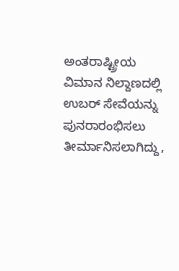ಅಂತರಾಷ್ಟ್ರೀಯ ವಿಮಾನ ನಿಲ್ದಾಣದಲ್ಲಿ ಉಬರ್ ಸೇವೆಯನ್ನು ಪುನರಾರಂಭಿಸಲು ತೀರ್ಮಾನಿಸಲಾಗಿದ್ದು,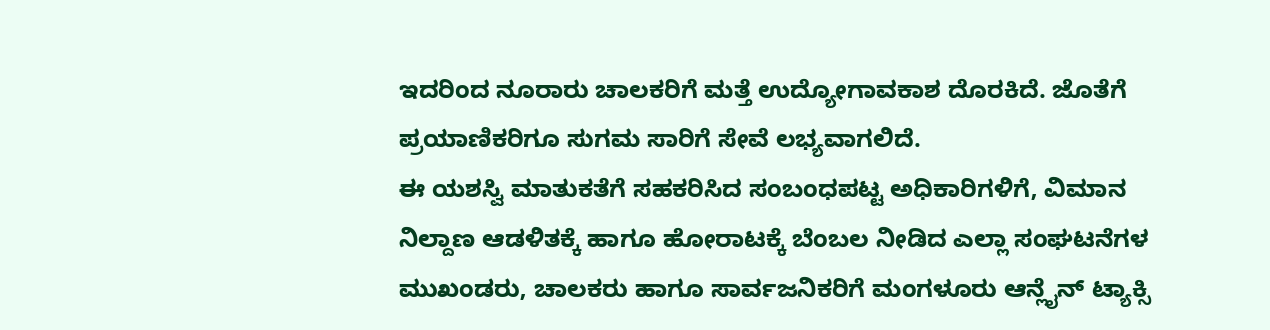ಇದರಿಂದ ನೂರಾರು ಚಾಲಕರಿಗೆ ಮತ್ತೆ ಉದ್ಯೋಗಾವಕಾಶ ದೊರಕಿದೆ. ಜೊತೆಗೆ ಪ್ರಯಾಣಿಕರಿಗೂ ಸುಗಮ ಸಾರಿಗೆ ಸೇವೆ ಲಭ್ಯವಾಗಲಿದೆ.
ಈ ಯಶಸ್ವಿ ಮಾತುಕತೆಗೆ ಸಹಕರಿಸಿದ ಸಂಬಂಧಪಟ್ಟ ಅಧಿಕಾರಿಗಳಿಗೆ, ವಿಮಾನ ನಿಲ್ದಾಣ ಆಡಳಿತಕ್ಕೆ ಹಾಗೂ ಹೋರಾಟಕ್ಕೆ ಬೆಂಬಲ ನೀಡಿದ ಎಲ್ಲಾ ಸಂಘಟನೆಗಳ ಮುಖಂಡರು, ಚಾಲಕರು ಹಾಗೂ ಸಾರ್ವಜನಿಕರಿಗೆ ಮಂಗಳೂರು ಆನ್ಲೈನ್ ಟ್ಯಾಕ್ಸಿ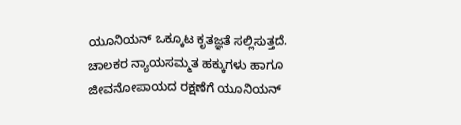ಯೂನಿಯನ್ ಒಕ್ಕೂಟ ಕೃತಜ್ಞತೆ ಸಲ್ಲಿಸುತ್ತದೆ.
ಚಾಲಕರ ನ್ಯಾಯಸಮ್ಮತ ಹಕ್ಕುಗಳು ಹಾಗೂ ಜೀವನೋಪಾಯದ ರಕ್ಷಣೆಗೆ ಯೂನಿಯನ್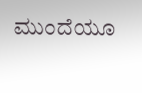ಮುಂದೆಯೂ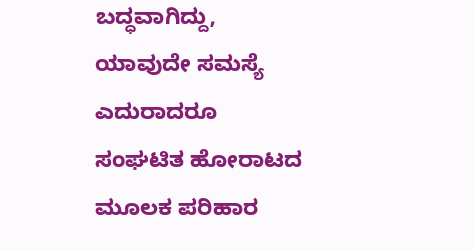ಬದ್ಧವಾಗಿದ್ದು, ಯಾವುದೇ ಸಮಸ್ಯೆ ಎದುರಾದರೂ ಸಂಘಟಿತ ಹೋರಾಟದ ಮೂಲಕ ಪರಿಹಾರ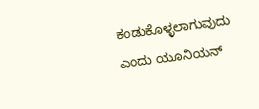ಕಂಡುಕೊಳ್ಳಲಾಗುವುದು ಎಂದು ಯೂನಿಯನ್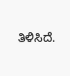ತಿಳಿಸಿದೆ.